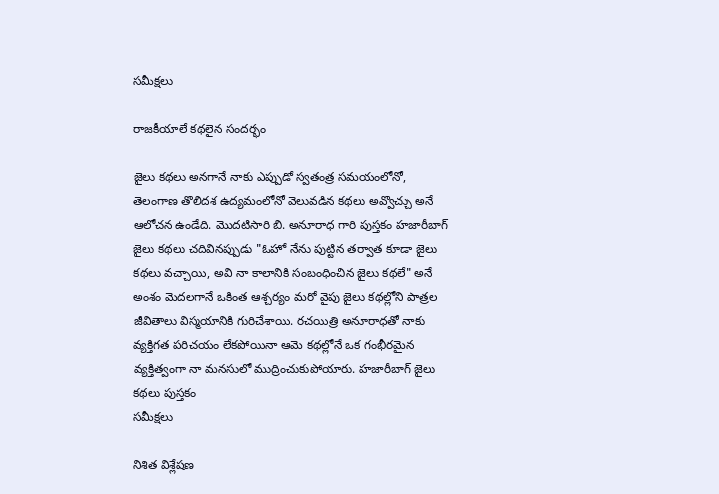సమీక్షలు

రాజకీయాలే కథలైన సందర్భం

జైలు కథలు అనగానే నాకు ఎప్పుడో స్వతంత్ర సమయంలోనో, తెలంగాణ తొలిదశ ఉద్యమంలోనో వెలువడిన కథలు అవ్వొచ్చు అనే ఆలోచన ఉండేది. మొదటిసారి బి. అనూరాధ గారి పుస్తకం హజారీబాగ్ జైలు కథలు చదివినప్పుడు "ఓహో నేను పుట్టిన తర్వాత కూడా జైలు కథలు వచ్చాయి, అవి నా కాలానికి సంబంధించిన జైలు కథలే" అనే అంశం మెదలగానే ఒకింత ఆశ్చర్యం మరో వైపు జైలు కథల్లోని పాత్రల జీవితాలు విస్మయానికి గురిచేశాయి. రచయిత్రి అనూరాధతో నాకు వ్యక్తిగత పరిచయం లేకపోయినా ఆమె కథల్లోనే ఒక గంభీరమైన వ్యక్తిత్వంగా నా మనసులో ముద్రించుకుపోయారు. హజారీబాగ్ జైలు కథలు పుస్తకం
సమీక్షలు

నిశిత విశ్లేష‌ణ‌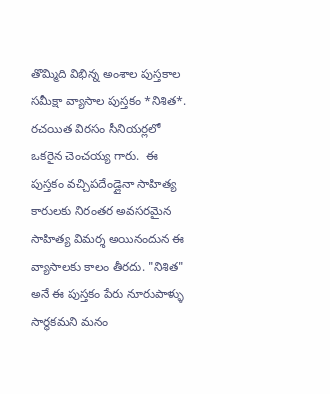తొమ్మిది విభిన్న అంశాల పుస్తకాల సమీక్షా వ్యాసాల పుస్తకం *నిశిత*. రచయిత విరసం సీనియర్లలో ఒకరైన చెంచయ్య గారు.  ఈ పుస్త‌కం వ‌చ్చిపదేండ్లైనా సాహిత్య కారులకు నిరంతర అవసరమైన సాహిత్య విమర్శ అయినందున ఈ వ్యాసాలకు కాలం తీరదు. "నిశిత" అనే ఈ పుస్తకం పేరు నూరుపాళ్ళు సార్థకమని మనం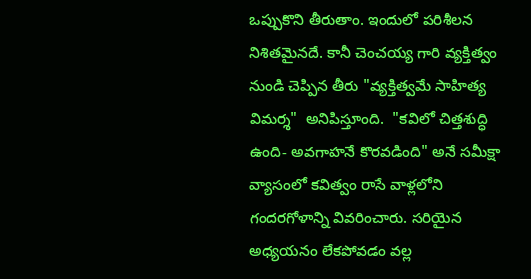ఒప్పుకొని తీరుతాం. ఇందులో పరిశీలన నిశితమైనదే. కానీ చెంచయ్య గారి వ్యక్తిత్వం నుండి చెప్పిన తీరు "వ్యక్తిత్వమే సాహిత్య విమర్శ"  అనిపిస్తూంది.  "కవిలో చిత్తశుద్ధి ఉంది- అవగాహనే కొరవడింది" అనే సమీక్షా వ్యాసంలో కవిత్వం రాసే వాళ్లలోని గందరగోళాన్ని వివరించారు. సరియైన అధ్యయనం లేకపోవడం వల్ల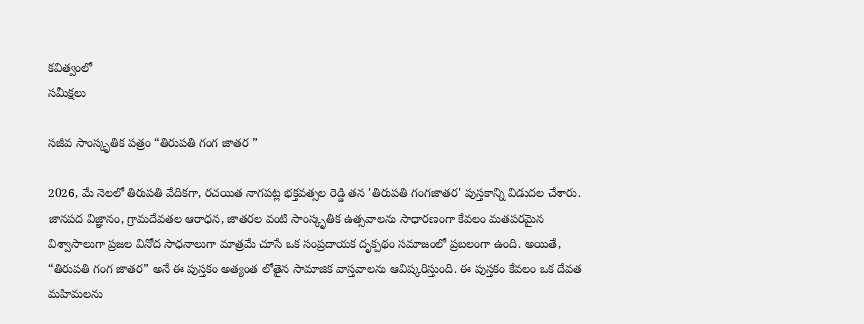కవిత్వంలో
సమీక్షలు

సజీవ సాంస్కృతిక పత్రం “తిరుపతి గంగ జాతర ”

2026, మే నెలలో తిరుపతి వేదికగా, రచయిత నాగపట్ల భక్తవత్సల రెడ్డి తన 'తిరుపతి గంగజాతర' పుస్తకాన్ని విడుదల చేశారు. జానపద విజ్ఞానం, గ్రామదేవతల ఆరాధన, జాతరల వంటి సాంస్కృతిక ఉత్సవాలను సాధారణంగా కేవలం మతపరమైన విశ్వాసాలుగా ప్రజల వినోద సాధనాలుగా మాత్రమే చూసే ఒక సంప్రదాయక దృక్పథం సమాజంలో ప్రబలంగా ఉంది. అయితే, “తిరుపతి గంగ జాతర” అనే ఈ పుస్తకం అత్యంత లోతైన సామాజిక వాస్తవాలను ఆవిష్కరిస్తుంది. ఈ పుస్తకం కేవలం ఒక దేవత మహిమలను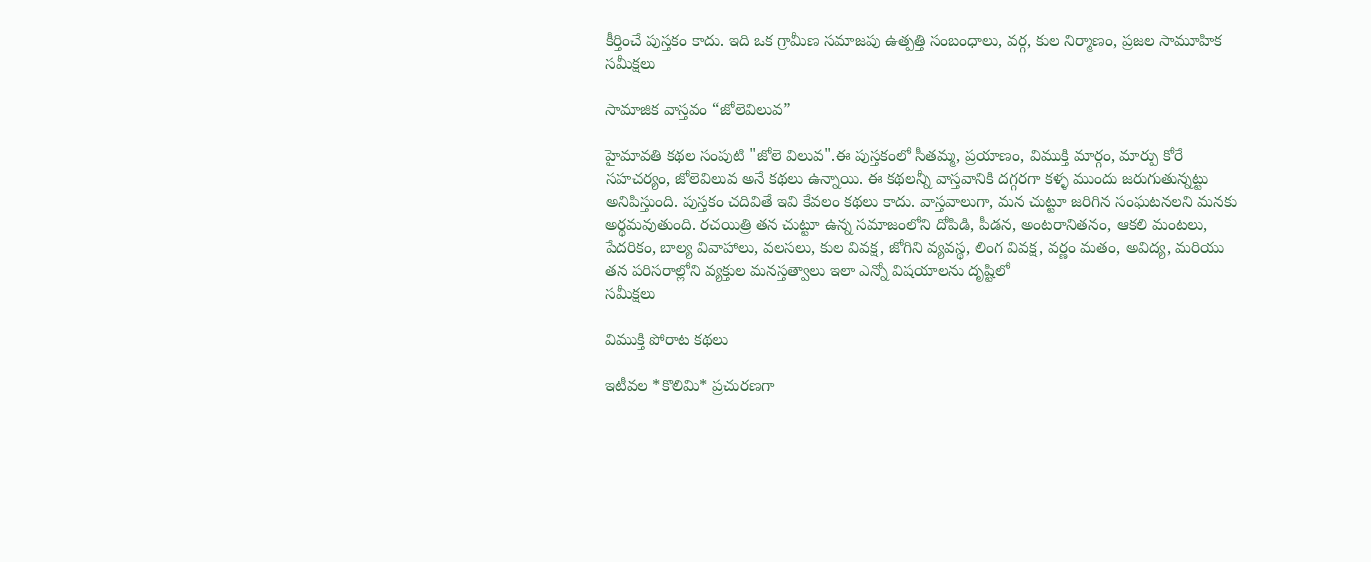కీర్తించే పుస్తకం కాదు. ఇది ఒక గ్రామీణ సమాజపు ఉత్పత్తి సంబంధాలు, వర్గ, కుల నిర్మాణం, ప్రజల సామూహిక
సమీక్షలు

సామాజిక వాస్తవం “జోలెవిలువ”

హైమావతి కథల సంపుటి "జోలె విలువ".ఈ పుస్తకంలో సీతమ్మ, ప్రయాణం, విముక్తి మార్గం, మార్పు కోరే సహచర్యం, జోలెవిలువ అనే కథలు ఉన్నాయి. ఈ కథలన్నీ వాస్తవానికి దగ్గరగా కళ్ళ ముందు జరుగుతున్నట్టు అనిపిస్తుంది. పుస్తకం చదివితే ఇవి కేవలం కథలు కాదు. వాస్తవాలుగా, మన చుట్టూ జరిగిన సంఘటనలని మనకు అర్థమవుతుంది. రచయిత్రి తన చుట్టూ ఉన్న సమాజంలోని దోపిడి, పీడన, అంటరానితనం, ఆకలి మంటలు, పేదరికం, బాల్య వివాహాలు, వలసలు, కుల వివక్ష, జోగిని వ్యవస్థ, లింగ వివక్ష, వర్ణం మతం, అవిద్య, మరియు తన పరిసరాల్లోని వ్యక్తుల మనస్తత్వాలు ఇలా ఎన్నో విషయాలను దృష్టిలో
సమీక్షలు

విముక్తి పోరాట కథలు

ఇటీవ‌ల *కొలిమి* ప్ర‌చుర‌ణ‌గా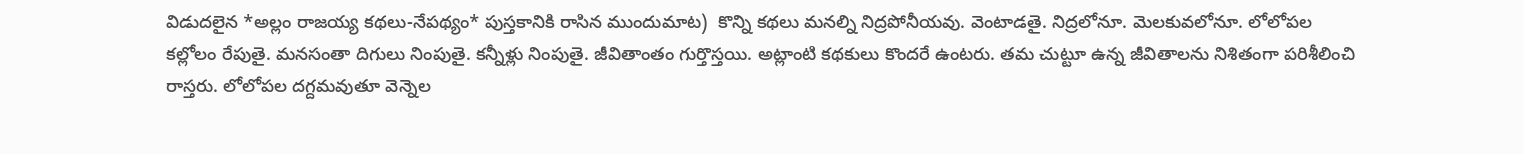విడుద‌లైన *అల్లం రాజ‌య్య క‌థ‌లు-నేప‌థ్యం* పుస్త‌కానికి రాసిన ముందుమాట‌)  కొన్ని కథలు మనల్ని నిద్రపోనీయవు. వెంటాడతై. నిద్రలోనూ. మెలకువలోనూ. లోలోపల కల్లోలం రేపుతై. మనసంతా దిగులు నింపుతై. కన్నీళ్లు నింపుతై. జీవితాంతం గుర్తొస్తయి. అట్లాంటి కథకులు కొందరే ఉంట‌రు. తమ చుట్టూ ఉన్న జీవితాలను నిశితంగా పరిశీలించి రాస్తరు. లోలోపల దగ్దమవుతూ వెన్నెల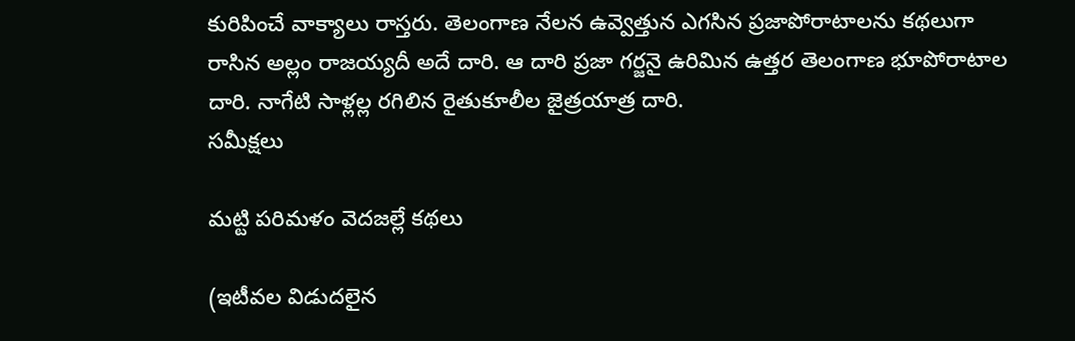కురిపించే వాక్యాలు రాస్తరు. తెలంగాణ నేలన ఉవ్వెత్తున ఎగసిన ప్రజాపోరాటాలను కథలుగా రాసిన అల్లం రాజయ్యదీ అదే దారి. ఆ దారి ప్రజా గర్జనై ఉరిమిన ఉత్తర తెలంగాణ భూపోరాటాల దారి. నాగేటి సాళ్లల్ల రగిలిన రైతుకూలీల జైత్రయాత్ర దారి.
సమీక్షలు

మట్టి పరిమళం వెదజల్లే కథలు

(ఇటీవ‌ల విడుద‌లైన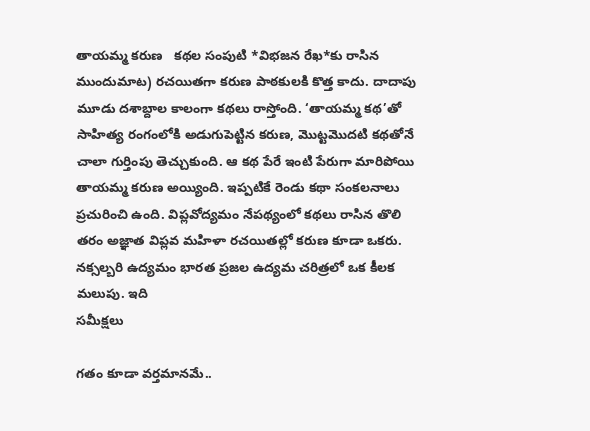తాయ‌మ్మ క‌రుణ   క‌థ‌ల సంపుటి *విభ‌జ‌న రేఖ‌*కు రాసిన ముందుమాట‌) రచయితగా కరుణ పాఠకులకి కొత్త కాదు. దాదాపు మూడు దశాబ్దాల కాలంగా కథలు రాస్తోంది. ‘తాయమ్మ కథ’తో సాహిత్య రంగంలోకి అడుగుపెట్టిన కరుణ, మొట్టమొదటి కథతోనే చాలా గుర్తింపు తెచ్చుకుంది. ఆ కథ పేరే ఇంటి పేరుగా మారిపోయి తాయమ్మ కరుణ అయ్యింది. ఇప్పటికే రెండు కథా సంకలనాలు ప్రచురించి ఉంది. విప్లవోద్యమం నేపథ్యంలో కథలు రాసిన తొలి తరం అజ్ఞాత విప్లవ మహిళా రచయితల్లో కరుణ కూడా ఒకరు. నక్సల్బరి ఉద్యమం భారత ప్రజల ఉద్యమ చరిత్రలో ఒక కీలక మలుపు. ఇది
సమీక్షలు

గతం కూడా వర్తమానమే..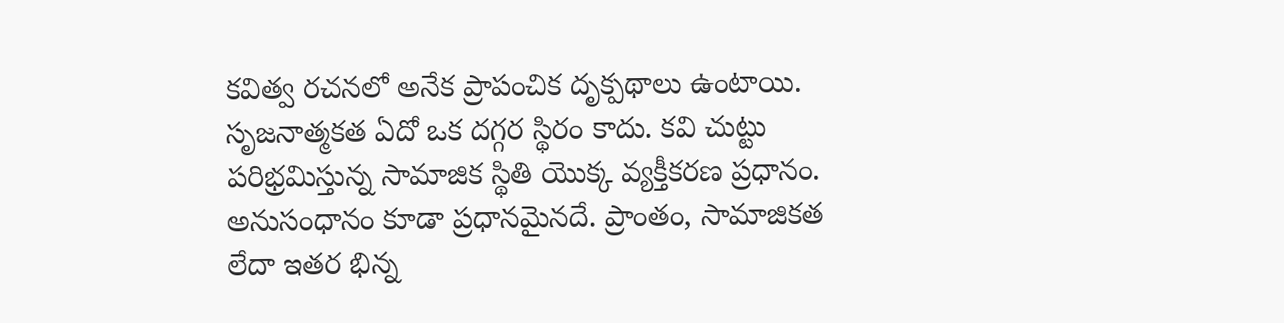కవిత్వ రచనలో అనేక ప్రాపంచిక దృక్పథాలు ఉంటాయి. సృజనాత్మకత ఏదో ఒక దగ్గర స్థిరం కాదు. కవి చుట్టు పరిభ్రమిస్తున్న సామాజిక స్థితి యొక్క వ్యక్తీకరణ ప్రధానం. అనుసంధానం కూడా ప్రధానమైనదే. ప్రాంతం, సామాజికత లేదా ఇతర భిన్న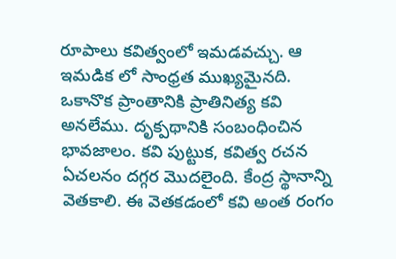రూపాలు కవిత్వంలో ఇమడవచ్చు. ఆ ఇమడిక లో సాంధ్రత ముఖ్యమైనది. ఒకానొక ప్రాంతానికి ప్రాతినిత్య కవి అనలేము. దృక్పథానికి సంబంధించిన భావజాలం. కవి పుట్టుక, కవిత్వ రచన ఏచలనం దగ్గర మొదలైంది. కేంద్ర స్థానాన్ని వెతకాలి. ఈ వెతకడంలో కవి అంత రంగం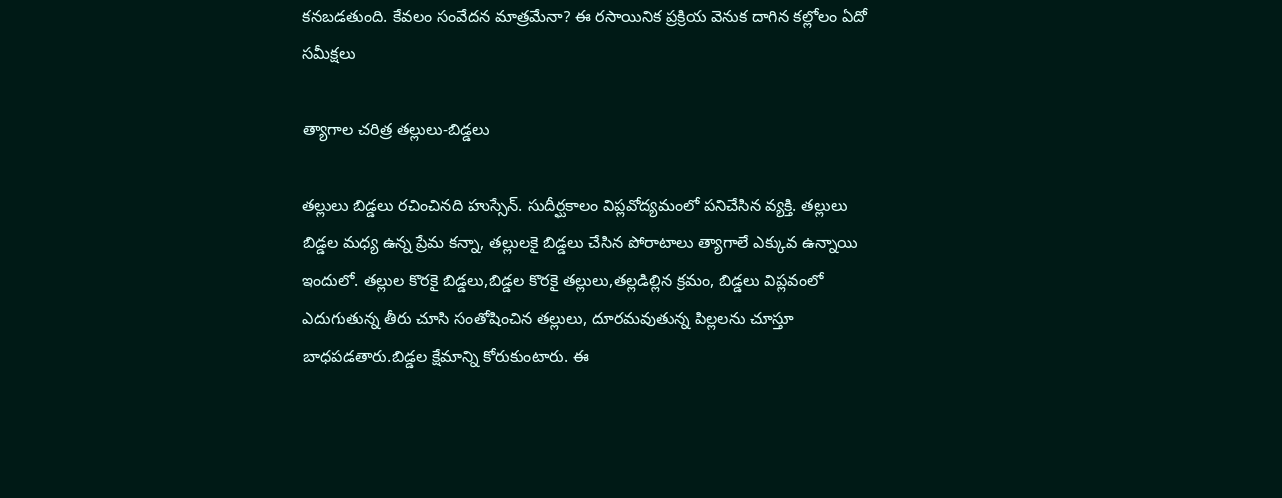కనబడతుంది. కేవలం సంవేదన మాత్రమేనా? ఈ రసాయినిక ప్రక్రియ వెనుక దాగిన కల్లోలం ఏదో
సమీక్షలు

త్యాగాల చరిత్ర తల్లులు-బిడ్డలు

తల్లులు బిడ్డలు రచించినది హుస్సేన్. సుదీర్ఘకాలం విప్లవోద్యమంలో పనిచేసిన వ్యక్తి. తల్లులు బిడ్డల మధ్య ఉన్న ప్రేమ కన్నా, తల్లులకై బిడ్డలు చేసిన పోరాటాలు త్యాగాలే ఎక్కువ ఉన్నాయి ఇందులో. తల్లుల కొరకై బిడ్డలు,బిడ్డల కొరకై తల్లులు,తల్లడిల్లిన క్రమం, బిడ్డలు విప్లవంలో ఎదుగుతున్న తీరు చూసి సంతోషించిన తల్లులు, దూరమవుతున్న పిల్లలను చూస్తూ బాధపడతారు.బిడ్డల క్షేమాన్ని కోరుకుంటారు. ఈ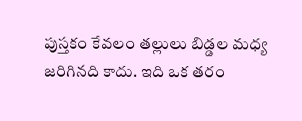పుస్తకం కేవలం తల్లులు బిడ్డల మధ్య జరిగినది కాదు. ఇది ఒక తరం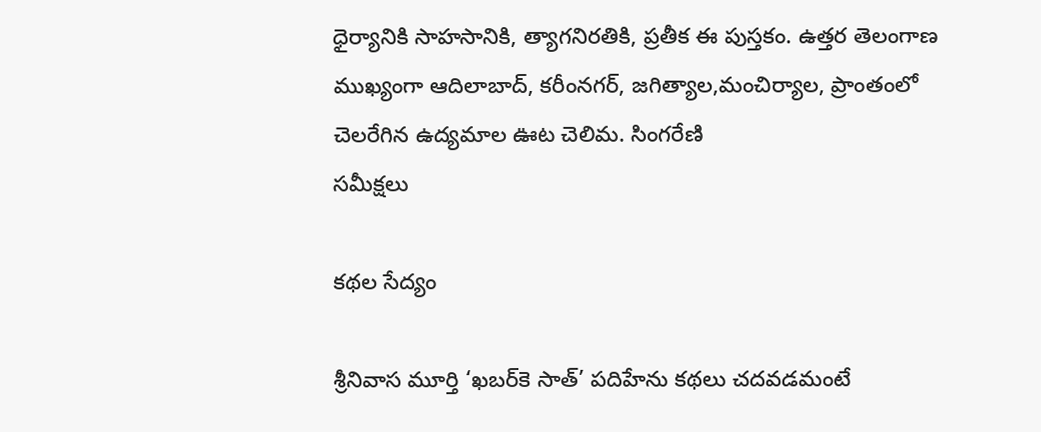ధైర్యానికి సాహసానికి, త్యాగనిరతికి, ప్రతీక ఈ పుస్తకం. ఉత్తర తెలంగాణ ముఖ్యంగా ఆదిలాబాద్, కరీంనగర్, జగిత్యాల,మంచిర్యాల, ప్రాంతంలో చెలరేగిన ఉద్యమాల ఊట చెలిమ. సింగరేణి
సమీక్షలు

క‌థ‌ల సేద్యం

శ్రీనివాస మూర్తి ‘ఖబర్‌కె సాత్‌’ పదిహేను కథలు చ‌ద‌వ‌డ‌మంటే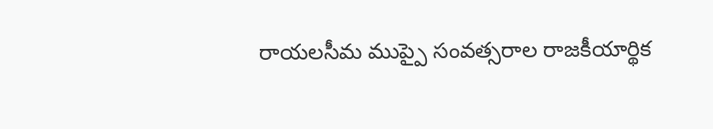రాయలసీమ ముప్పై సంవత్సరాల రాజకీయార్థిక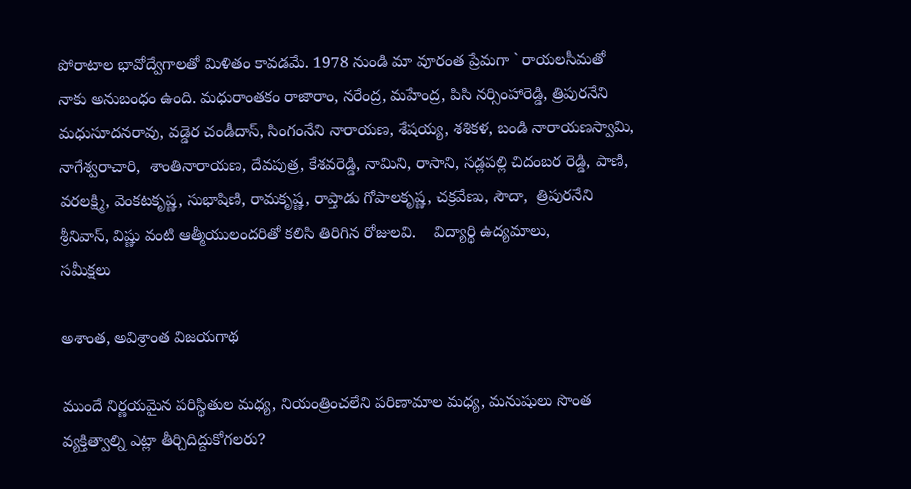పోరాటాల భావోద్వేగాలతో మిళితం కావ‌డ‌మే. 1978 నుండి మా వూరంత ప్రేమగా ` రాయలసీమతో నాకు అనుబంధం ఉంది. మధురాంతకం రాజారాం, నరేంద్ర, మహేంద్ర, పిసి నర్సింహారెడ్డి, త్రిపురనేని మధుసూదనరావు, వడ్డెర చండీదాస్‌, సింగంనేని నారాయణ, శేషయ్య, శశికళ, బండి నారాయణస్వామి, నాగేశ్వ‌రాచారి,  శాంతినారాయ‌ణ‌, దేవపుత్ర, కేశవరెడ్డి, నామిని, రాసాని, సడ్లపల్లి చిదంబర రెడ్డి, పాణి, వరలక్ష్మి, వెంక‌ట‌కృష్ణ‌, సుభాషిణి, రామ‌కృష్ణ‌, రాప్తాడు గోపాలకృష్ణ, చక్రవేణు, సౌదా,  త్రిపురనేని శ్రీనివాస్‌, విష్ణు వంటి ఆత్మీయులంద‌రితో క‌లిసి తిరిగిన రోజుల‌వి.    విద్యార్థి ఉద్యమాలు,
సమీక్షలు

అశాంత, అవిశ్రాంత విజయగాథ

ముందే నిర్ణయమైన పరిస్థితుల మధ్య, నియంత్రించలేని పరిణామాల మధ్య, మనుషులు సొంత వ్యక్తిత్వాల్ని ఎట్లా తీర్చిదిద్దుకోగలరు?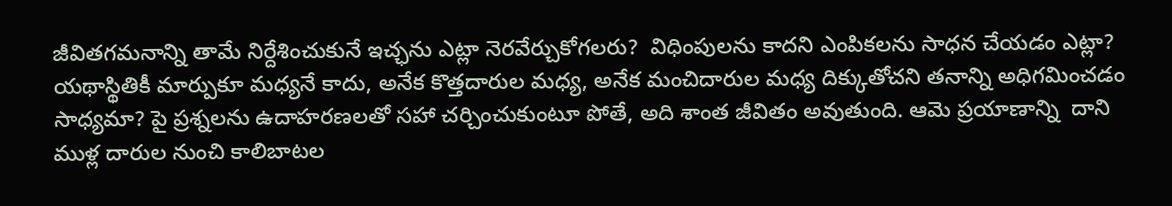జీవితగమనాన్ని తామే నిర్దేశించుకునే ఇచ్ఛను ఎట్లా నెరవేర్చుకోగలరు?  విధింపులను కాదని ఎంపికలను సాధన చేయడం ఎట్లా? యథాస్థితికీ మార్పుకూ మధ్యనే కాదు, అనేక కొత్తదారుల మధ్య, అనేక మంచిదారుల మధ్య దిక్కుతోచని తనాన్ని అధిగమించడం సాధ్యమా? పై ప్రశ్నలను ఉదాహరణలతో సహా చర్చించుకుంటూ పోతే, అది శాంత జీవితం అవుతుంది. ఆమె ప్రయాణాన్ని  దాని ముళ్ల దారుల నుంచి కాలిబాటల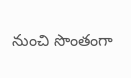నుంచి సొంతంగా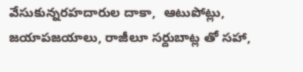వేసుకున్నరహదారుల దాకా,  ఆటుపోట్లు, జయాపజయాలు, రాజీలూ సర్దుబాట్ల తో సహా,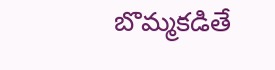బొమ్మకడితే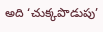అది ‘చుక్కపొడుపు’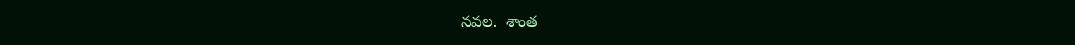నవల.  శాంత